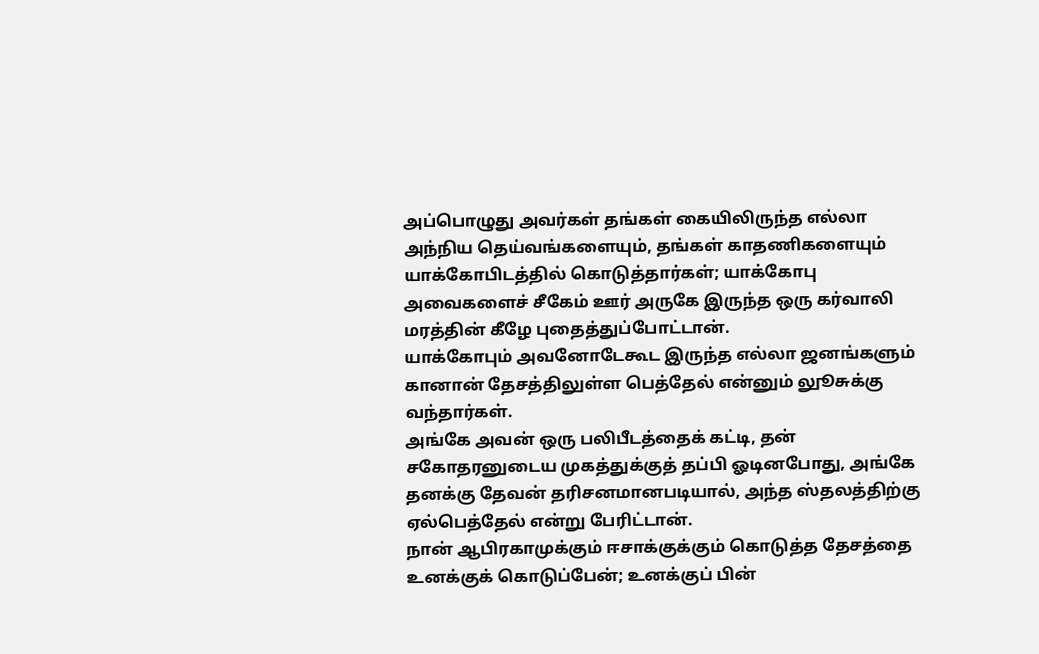அப்பொழுது அவர்கள் தங்கள் கையிலிருந்த எல்லா அந்நிய தெய்வங்களையும், தங்கள் காதணிகளையும் யாக்கோபிடத்தில் கொடுத்தார்கள்; யாக்கோபு அவைகளைச் சீகேம் ஊர் அருகே இருந்த ஒரு கர்வாலி மரத்தின் கீழே புதைத்துப்போட்டான்.
யாக்கோபும் அவனோடேகூட இருந்த எல்லா ஜனங்களும் கானான் தேசத்திலுள்ள பெத்தேல் என்னும் லுூசுக்கு வந்தார்கள்.
அங்கே அவன் ஒரு பலிபீடத்தைக் கட்டி, தன் சகோதரனுடைய முகத்துக்குத் தப்பி ஓடினபோது, அங்கே தனக்கு தேவன் தரிசனமானபடியால், அந்த ஸ்தலத்திற்கு ஏல்பெத்தேல் என்று பேரிட்டான்.
நான் ஆபிரகாமுக்கும் ஈசாக்குக்கும் கொடுத்த தேசத்தை உனக்குக் கொடுப்பேன்; உனக்குப் பின்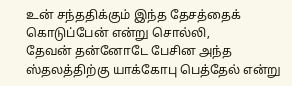உன் சந்ததிக்கும் இந்த தேசத்தைக் கொடுப்பேன் என்று சொல்லி,
தேவன் தன்னோடே பேசின அந்த ஸ்தலத்திற்கு யாக்கோபு பெத்தேல் என்று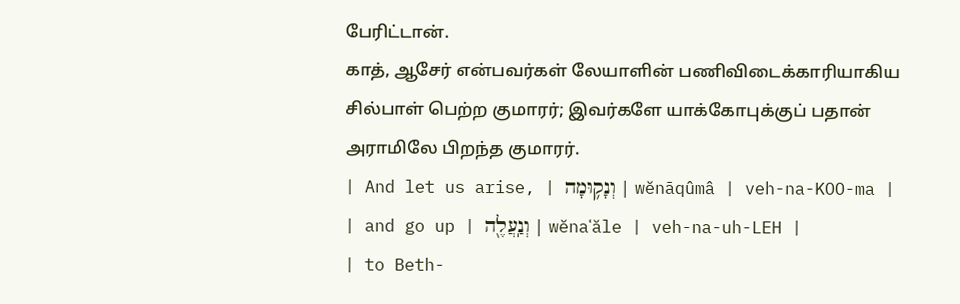பேரிட்டான்.
காத், ஆசேர் என்பவர்கள் லேயாளின் பணிவிடைக்காரியாகிய சில்பாள் பெற்ற குமாரர்; இவர்களே யாக்கோபுக்குப் பதான் அராமிலே பிறந்த குமாரர்.
| And let us arise, | וְנָק֥וּמָה | wĕnāqûmâ | veh-na-KOO-ma |
| and go up | וְנַֽעֲלֶ֖ה | wĕnaʿăle | veh-na-uh-LEH |
| to Beth-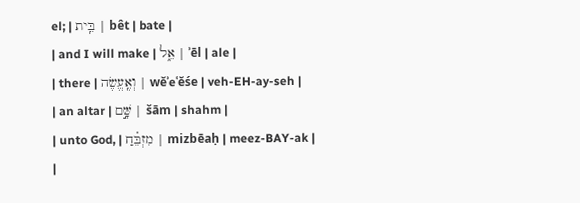el; | בֵּֽית | bêt | bate |
| and I will make | אֵ֑ל | ʾēl | ale |
| there | וְאֶֽעֱשֶׂה | wĕʾeʿĕśe | veh-EH-ay-seh |
| an altar | שָּׁ֣ם | šām | shahm |
| unto God, | מִזְבֵּ֗חַ | mizbēaḥ | meez-BAY-ak |
|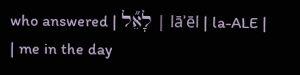who answered | לָאֵ֞ל | lāʾēl | la-ALE |
| me in the day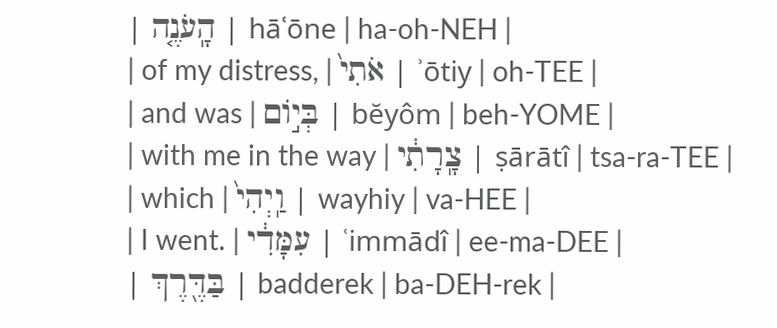| הָֽעֹנֶ֤ה | hāʿōne | ha-oh-NEH |
| of my distress, | אֹתִי֙ | ʾōtiy | oh-TEE |
| and was | בְּי֣וֹם | bĕyôm | beh-YOME |
| with me in the way | צָֽרָתִ֔י | ṣārātî | tsa-ra-TEE |
| which | וַֽיְהִי֙ | wayhiy | va-HEE |
| I went. | עִמָּדִ֔י | ʿimmādî | ee-ma-DEE |
| בַּדֶּ֖רֶךְ | badderek | ba-DEH-rek |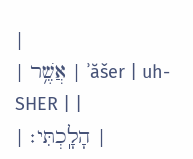|
| אֲשֶׁ֥ר | ʾăšer | uh-SHER | |
| הָלָֽכְתִּי׃ |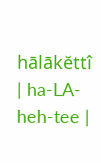hālākĕttî | ha-LA-heh-tee |